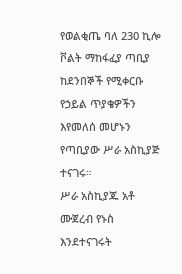የወልቂጤ ባለ 230 ኪሎ ቮልት ማከፋፈያ ጣቢያ ከደንበኞች የሚቀርቡ የኃይል ጥያቄዎችን እየመለሰ መሆኑን የጣቢያው ሥራ አስኪያጅ ተናገሩ።
ሥራ አስኪያጁ አቶ ሙጀረብ የኑስ እንደተናገሩት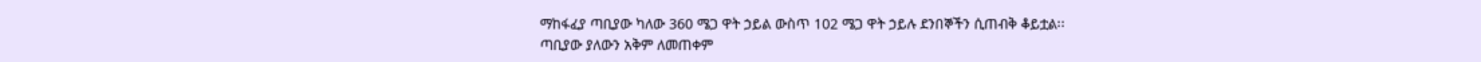ማከፋፈያ ጣቢያው ካለው 360 ሜጋ ዋት ኃይል ውስጥ 102 ሜጋ ዋት ኃይሉ ደንበኞችን ሲጠብቅ ቆይቷል፡፡
ጣቢያው ያለውን አቅም ለመጠቀም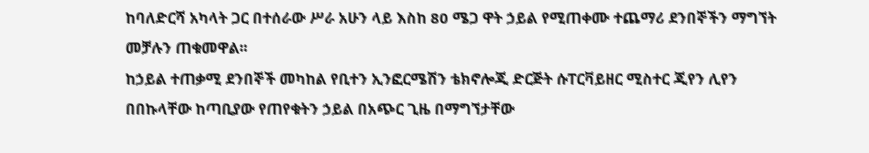ከባለድርሻ አካላት ጋር በተሰራው ሥራ አሁን ላይ እስከ 80 ሜጋ ዋት ኃይል የሚጠቀሙ ተጨማሪ ደንበኞችን ማግኘት መቻሉን ጠቁመዋል፡፡
ከኃይል ተጠቃሚ ደንበኞች መካከል የቢተን ኢንፎርሜሽን ቴክኖሎጂ ድርጅት ሱፐርቫይዘር ሚስተር ጂየን ሊየን በበኩላቸው ከጣቢያው የጠየቁትን ኃይል በአጭር ጊዜ በማግኘታቸው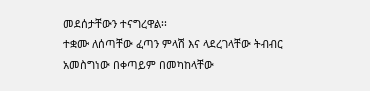መደሰታቸውን ተናግረዋል፡፡
ተቋሙ ለሰጣቸው ፈጣን ምላሽ እና ላደረገላቸው ትብብር አመስግነው በቀጣይም በመካከላቸው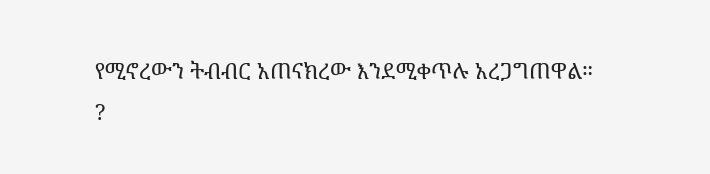የሚኖረውን ትብብር አጠናክረው እንደሚቀጥሉ አረጋግጠዋል።
?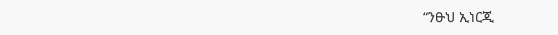“ንፁህ ኢነርጂ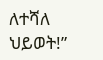ለተሻለ ህይወት!”